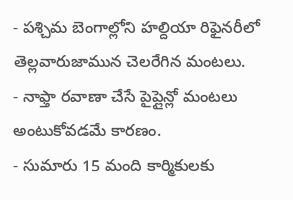- పశ్చిమ బెంగాల్లోని హల్దియా రిఫైనరీలో తెల్లవారుజామున చెలరేగిన మంటలు.
- నాఫ్తా రవాణా చేసే పైప్లైన్లో మంటలు అంటుకోవడమే కారణం.
- సుమారు 15 మంది కార్మికులకు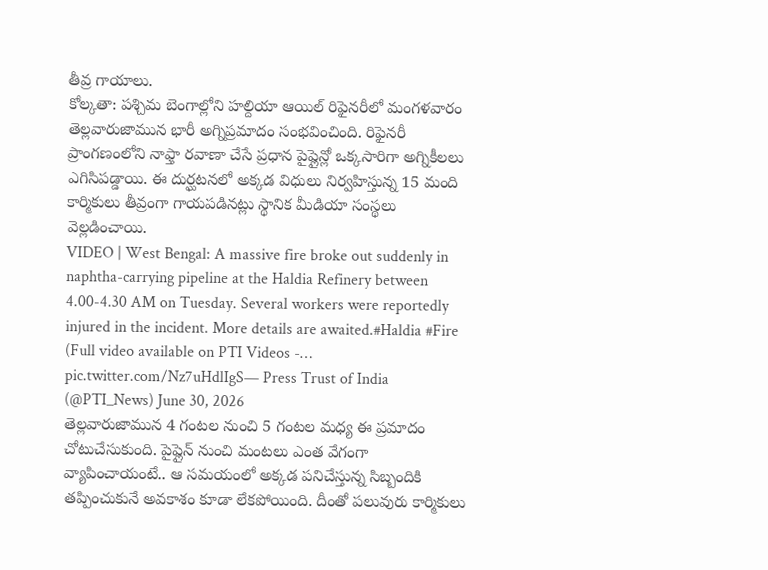తీవ్ర గాయాలు.
కోల్కతా: పశ్చిమ బెంగాల్లోని హల్దియా ఆయిల్ రిఫైనరీలో మంగళవారం తెల్లవారుజామున భారీ అగ్నిప్రమాదం సంభవించింది. రిఫైనరీ ప్రాంగణంలోని నాఫ్తా రవాణా చేసే ప్రధాన పైప్లైన్లో ఒక్కసారిగా అగ్నికీలలు ఎగిసిపడ్డాయి. ఈ దుర్ఘటనలో అక్కడ విధులు నిర్వహిస్తున్న 15 మంది కార్మికులు తీవ్రంగా గాయపడినట్లు స్థానిక మీడియా సంస్థలు వెల్లడించాయి.
VIDEO | West Bengal: A massive fire broke out suddenly in naphtha-carrying pipeline at the Haldia Refinery between 4.00-4.30 AM on Tuesday. Several workers were reportedly injured in the incident. More details are awaited.#Haldia #Fire
(Full video available on PTI Videos -… pic.twitter.com/Nz7uHdlIgS— Press Trust of India (@PTI_News) June 30, 2026
తెల్లవారుజామున 4 గంటల నుంచి 5 గంటల మధ్య ఈ ప్రమాదం చోటుచేసుకుంది. పైప్లైన్ నుంచి మంటలు ఎంత వేగంగా వ్యాపించాయంటే.. ఆ సమయంలో అక్కడ పనిచేస్తున్న సిబ్బందికి తప్పించుకునే అవకాశం కూడా లేకపోయింది. దీంతో పలువురు కార్మికులు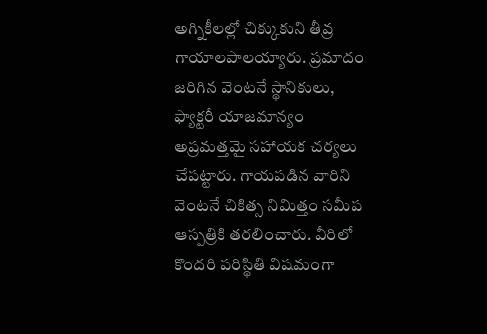అగ్నికీలల్లో చిక్కుకుని తీవ్ర గాయాలపాలయ్యారు. ప్రమాదం జరిగిన వెంటనే స్థానికులు, ఫ్యాక్టరీ యాజమాన్యం అప్రమత్తమై సహాయక చర్యలు చేపట్టారు. గాయపడిన వారిని వెంటనే చికిత్స నిమిత్తం సమీప ఆస్పత్రికి తరలించారు. వీరిలో కొందరి పరిస్థితి విషమంగా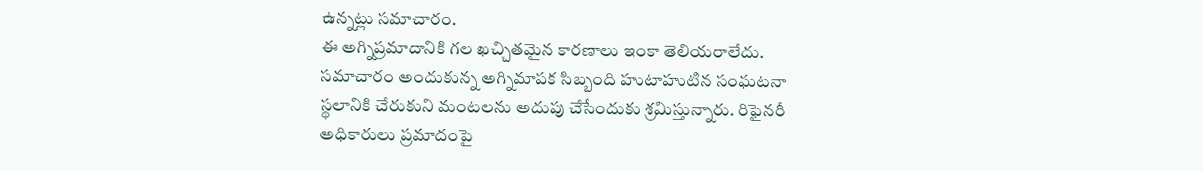ఉన్నట్లు సమాచారం.
ఈ అగ్నిప్రమాదానికి గల ఖచ్చితమైన కారణాలు ఇంకా తెలియరాలేదు. సమాచారం అందుకున్న అగ్నిమాపక సిబ్బంది హుటాహుటిన సంఘటనా స్థలానికి చేరుకుని మంటలను అదుపు చేసేందుకు శ్రమిస్తున్నారు. రిఫైనరీ అధికారులు ప్రమాదంపై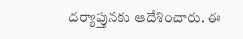దర్యాప్తునకు ఆదేశించారు. ఈ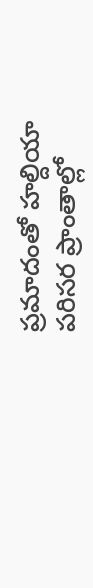ప్రమాదంతో హల్దియా పరిసర ప్రాంతాల్లో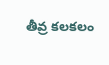తీవ్ర కలకలం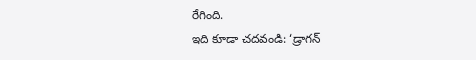రేగింది.
ఇది కూడా చదవండి: ‘డ్రాగన్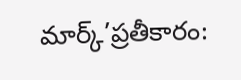మార్క్’ప్రతీకారం: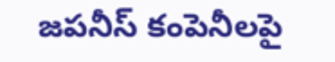జపనీస్ కంపెనీలపై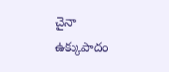చైనా ఉక్కుపాదం